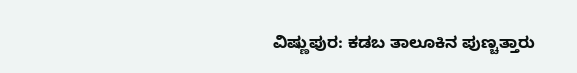ವಿಷ್ಣುಪುರ: ಕಡಬ ತಾಲೂಕಿನ ಪುಣ್ಚತ್ತಾರು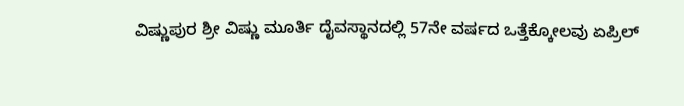ವಿಷ್ಣುಪುರ ಶ್ರೀ ವಿಷ್ಣು ಮೂರ್ತಿ ದೈವಸ್ಥಾನದಲ್ಲಿ 57ನೇ ವರ್ಷದ ಒತ್ತೆಕ್ಕೋಲವು ಏಪ್ರಿಲ್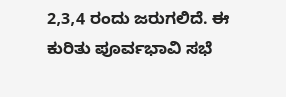2,3,4 ರಂದು ಜರುಗಲಿದೆ. ಈ ಕುರಿತು ಪೂರ್ವಭಾವಿ ಸಭೆ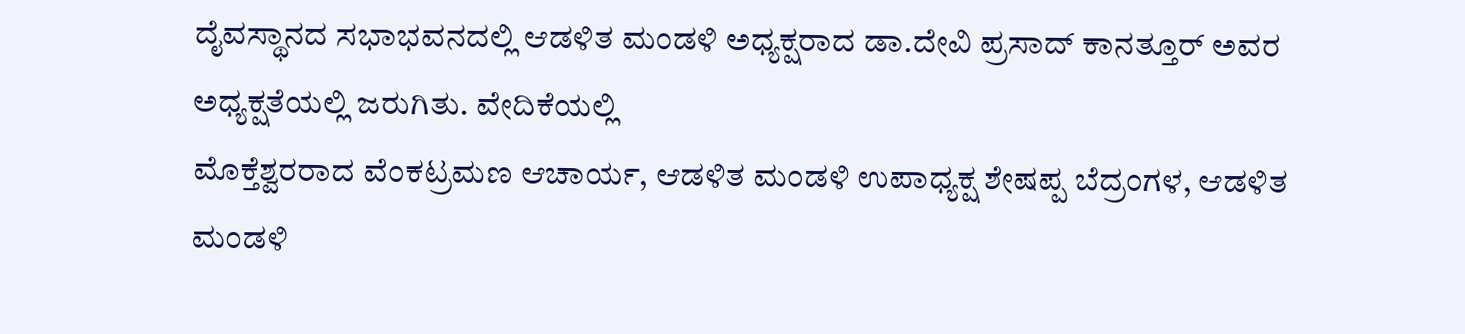ದೈವಸ್ಥಾನದ ಸಭಾಭವನದಲ್ಲಿ ಆಡಳಿತ ಮಂಡಳಿ ಅಧ್ಯಕ್ಷರಾದ ಡಾ.ದೇವಿ ಪ್ರಸಾದ್ ಕಾನತ್ತೂರ್ ಅವರ ಅಧ್ಯಕ್ಷತೆಯಲ್ಲಿ ಜರುಗಿತು. ವೇದಿಕೆಯಲ್ಲಿ
ಮೊಕ್ತೆಶ್ವರರಾದ ವೆಂಕಟ್ರಮಣ ಆಚಾರ್ಯ, ಆಡಳಿತ ಮಂಡಳಿ ಉಪಾಧ್ಯಕ್ಷ ಶೇಷಪ್ಪ ಬೆದ್ರಂಗಳ, ಆಡಳಿತ ಮಂಡಳಿ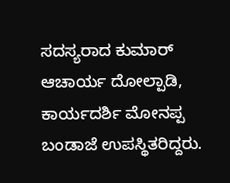ಸದಸ್ಯರಾದ ಕುಮಾರ್ ಆಚಾರ್ಯ ದೋಲ್ಪಾಡಿ, ಕಾರ್ಯದರ್ಶಿ ಮೋನಪ್ಪ ಬಂಡಾಜೆ ಉಪಸ್ಥಿತರಿದ್ದರು.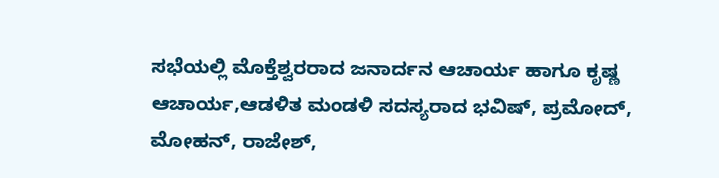ಸಭೆಯಲ್ಲಿ ಮೊಕ್ತೆಶ್ವರರಾದ ಜನಾರ್ದನ ಆಚಾರ್ಯ ಹಾಗೂ ಕೃಷ್ಣ ಆಚಾರ್ಯ,ಆಡಳಿತ ಮಂಡಳಿ ಸದಸ್ಯರಾದ ಭವಿಷ್, ಪ್ರಮೋದ್, ಮೋಹನ್, ರಾಜೇಶ್,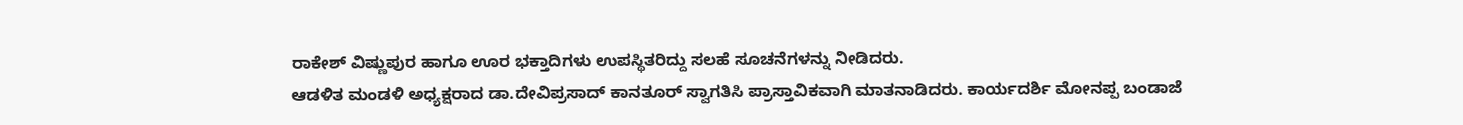ರಾಕೇಶ್ ವಿಷ್ಣುಪುರ ಹಾಗೂ ಊರ ಭಕ್ತಾದಿಗಳು ಉಪಸ್ಥಿತರಿದ್ದು ಸಲಹೆ ಸೂಚನೆಗಳನ್ನು ನೀಡಿದರು.
ಆಡಳಿತ ಮಂಡಳಿ ಅಧ್ಯಕ್ಷರಾದ ಡಾ.ದೇವಿಪ್ರಸಾದ್ ಕಾನತೂರ್ ಸ್ವಾಗತಿಸಿ ಪ್ರಾಸ್ತಾವಿಕವಾಗಿ ಮಾತನಾಡಿದರು. ಕಾರ್ಯದರ್ಶಿ ಮೋನಪ್ಪ ಬಂಡಾಜೆ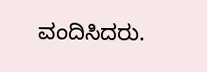ವಂದಿಸಿದರು.